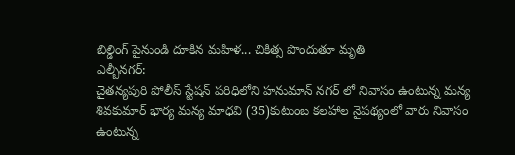బిల్డింగ్ పైనుండి దూకిన మహిళ... చికిత్స పొందుతూ మృతి
ఎల్బీనగర్:
చైతన్యపురి పోలీస్ స్టేషన్ పరిధిలోని హనుమాన్ నగర్ లో నివాసం ఉంటున్న మన్య శివకుమార్ భార్య మన్య మాధవి (35)కుటుంబ కలహాల నైపథ్యంలో వారు నివాసం ఉంటున్న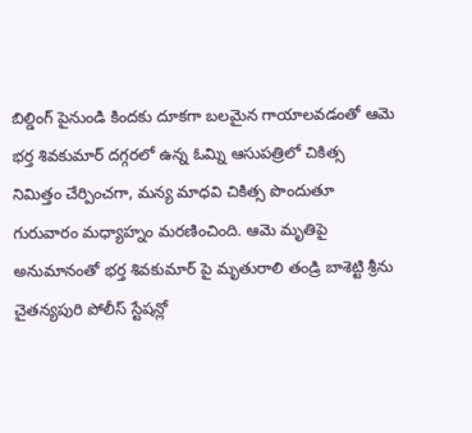బిల్డింగ్ పైనుండి కిందకు దూకగా బలమైన గాయాలవడంతో ఆమె భర్త శివకుమార్ దగ్గరలో ఉన్న ఓమ్ని ఆసుపత్రిలో చికిత్స నిమిత్తం చేర్పించగా, మన్య మాధవి చికిత్స పొందుతూ గురువారం మధ్యాహ్నం మరణించింది. ఆమె మృతిపై అనుమానంతో భర్త శివకుమార్ పై మృతురాలి తండ్రి బాశెట్టి శ్రీను చైతన్యపురి పోలీస్ స్టేషన్లో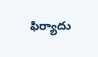ఫిర్యాదు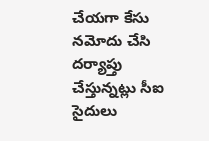చేయగా కేసు నమోదు చేసి దర్యాప్తు చేస్తున్నట్లు సీఐ సైదులు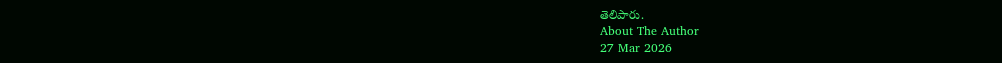తెలిపారు.
About The Author
27 Mar 2026